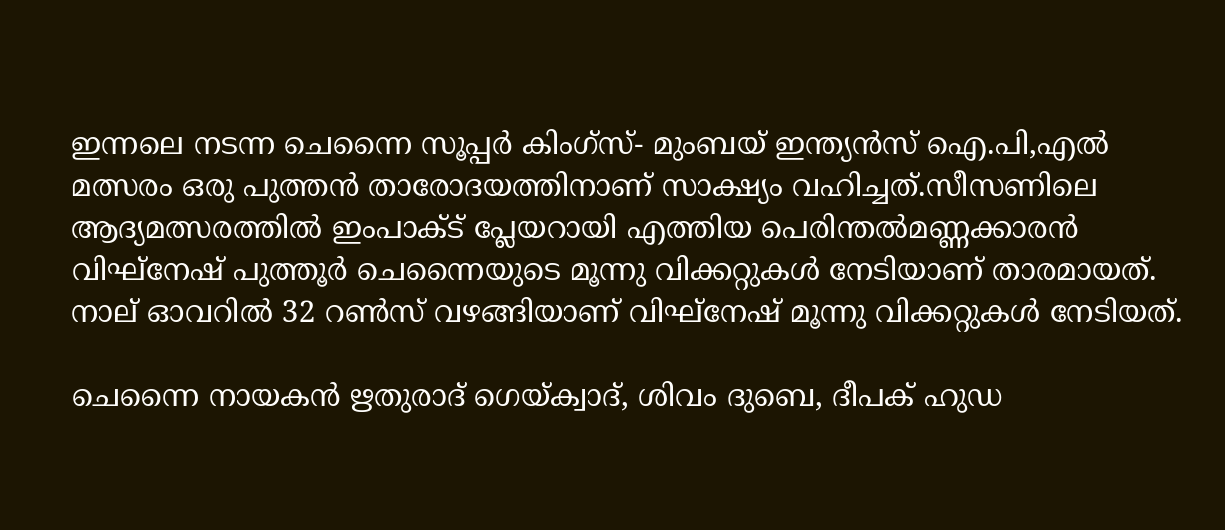ഇന്നലെ നടന്ന ചെന്നൈ സൂപ്പർ കിംഗ്സ്- മുംബയ് ഇന്ത്യൻസ് ഐ.പി,എല്‍ മത്സരം ഒരു പുത്തൻ താരോദയത്തിനാണ് സാക്ഷ്യം വഹിച്ചത്.സീസണിലെ ആദ്യമത്സരത്തില്‍ ഇംപാക്‌ട് പ്ലേയറായി എത്തിയ പെരിന്തല്‍മണ്ണക്കാരൻ വിഘ്നേഷ് പുത്തൂർ ചെന്നൈയുടെ മൂന്നു വിക്കറ്റുകള്‍ നേടിയാണ് താരമായത്. നാല് ഓവറില്‍ 32 റണ്‍സ് വഴങ്ങിയാണ് വിഘ്നേഷ് മൂന്നു വിക്കറ്റുകള്‍ നേടിയത്.

ചെന്നൈ നായകൻ ‍ഋതുരാദ് ഗെയ്‌ക്വാദ്, ശിവം ദുബെ, ദീപക് ഹുഡ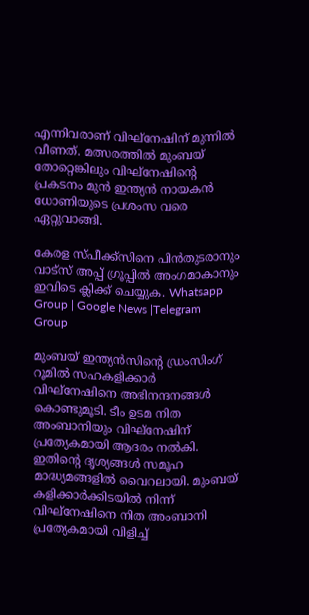എന്നിവരാണ് വിഘ്നേഷിന് മുന്നില്‍ വീണത്. മത്സരത്തില്‍ മുംബയ് തോറ്റെങ്കിലും വിഘ്നേഷിന്റെ പ്രകടനം മുൻ ഇന്ത്യൻ നായകൻ ധോണിയുടെ പ്രശംസ വരെ ഏറ്റുവാങ്ങി.

കേരള സ്പീക്ക്സിനെ പിൻതുടരാനും വാട്സ് അപ്പ് ഗ്രൂപ്പിൽ അംഗമാകാനും ഇവിടെ ക്ലിക്ക് ചെയ്യുക. Whatsapp Group | Google News |Telegram Group

മുംബയ് ഇന്ത്യൻസിന്റെ ഡ്രംസിംഗ് റൂമില്‍ സഹകളിക്കാർ വിഘ്നേഷിനെ അഭിനന്ദനങ്ങള്‍ കൊണ്ടുമൂടി. ടീം ഉടമ നിത അംബാനിയും വിഘ്നേഷിന് പ്രത്യേകമായി ആദരം നല്‍കി. ഇതിന്റെ ദൃശ്യങ്ങള്‍ സമൂഹ മാദ്ധ്യമങ്ങളില്‍ വൈറലായി. മുംബയ് കളിക്കാർക്കിടയില്‍ നിന്ന് വിഘ്നേഷിനെ നിത അംബാനി പ്രത്യേകമായി വിളിച്ച്‌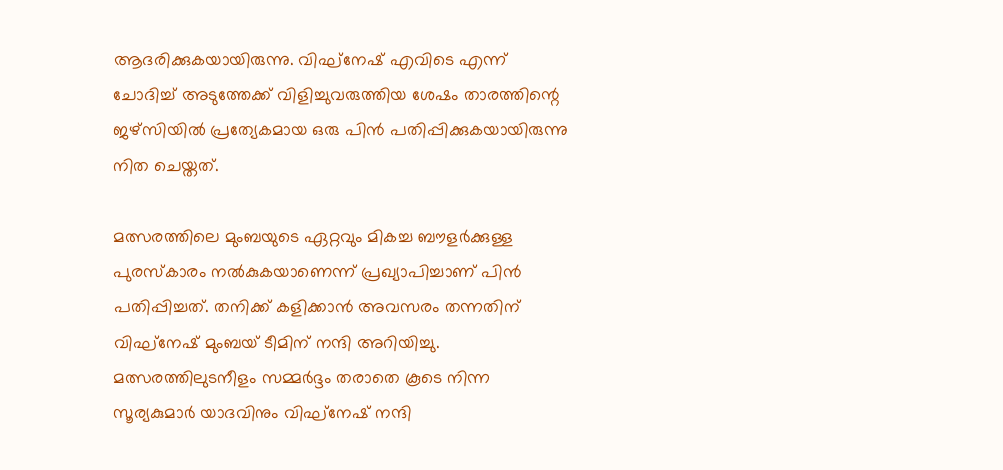ആദരിക്കുകയായിരുന്നു. വിഘ്നേഷ് എവിടെ എന്ന് ചോദിച്ച്‌ അടുത്തേക്ക് വിളിച്ചുവരുത്തിയ ശേഷം താരത്തിന്റെ ജഴ്സിയില്‍ പ്രത്യേകമായ ഒരു പിൻ പതിപ്പിക്കുകയായിരുന്നു നിത ചെയ്തത്.

മത്സരത്തിലെ മുംബയുടെ ഏറ്റവും മികച്ച ബൗളർക്കുള്ള പുരസ്കാരം നല്‍കുകയാണെന്ന് പ്രഖ്യാപിച്ചാണ് പിൻ പതിപ്പിച്ചത്. തനിക്ക് കളിക്കാൻ അവസരം തന്നതിന് വിഘ്നേഷ് മുംബയ് ടീമിന് നന്ദി അറിയിച്ചു. മത്സരത്തിലുടനീളം സമ്മർദ്ദം തരാതെ കൂടെ നിന്ന സൂര്യകുമാർ യാദവിനും വിഘ്നേഷ് നന്ദി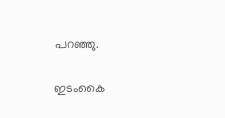പറഞ്ഞു.

ഇടംകൈ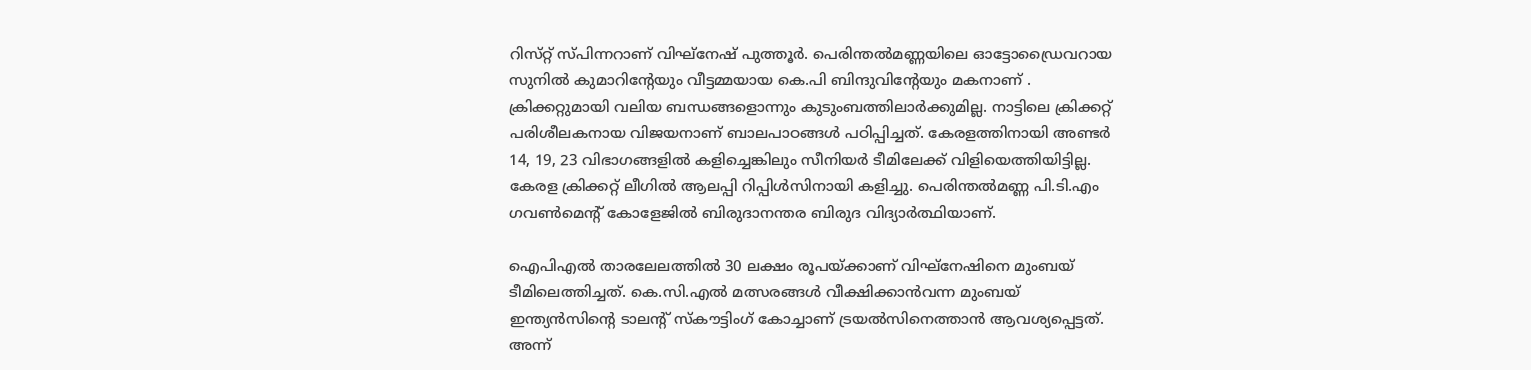റിസ്‌റ്റ് സ്‌പിന്നറാണ് വിഘ്‌നേഷ് പുത്തൂർ. പെരിന്തല്‍മണ്ണയിലെ ഓട്ടോഡ്രൈവറായ സുനില്‍ കുമാറിന്റേയും വീട്ടമ്മയായ കെ.പി ബിന്ദുവിന്റേയും മകനാണ് . ക്രിക്കറ്റുമായി വലിയ ബന്ധങ്ങളൊന്നും കുടുംബത്തിലാർക്കുമില്ല. നാട്ടിലെ ക്രിക്കറ്റ് പരിശീലകനായ വിജയനാണ് ബാലപാഠങ്ങള്‍ പഠിപ്പിച്ചത്. കേരളത്തിനായി അണ്ടർ 14, 19, 23 വിഭാഗങ്ങളില്‍ കളിച്ചെങ്കിലും സീനിയർ ടീമിലേക്ക് വിളിയെത്തിയിട്ടില്ല. കേരള ക്രിക്കറ്റ് ലീഗില്‍ ആലപ്പി റിപ്പിള്‍സിനായി കളിച്ചു. പെരിന്തല്‍മണ്ണ പി.ടി.എം ഗവണ്‍മെന്റ് കോളേജില്‍ ബിരുദാനന്തര ബിരുദ വിദ്യാർത്ഥിയാണ്.

ഐപിഎല്‍ താരലേലത്തില്‍ 30 ലക്ഷം രൂപയ്‌ക്കാണ് വിഘ്‌നേഷിനെ മുംബയ് ടീമിലെത്തിച്ചത്. കെ.സി.എല്‍ മത്സരങ്ങള്‍ വീക്ഷിക്കാൻവന്ന മുംബയ് ഇന്ത്യൻസിന്റെ ടാലന്റ് സ്‌കൗട്ടിംഗ് കോച്ചാണ് ട്രയല്‍സിനെത്താൻ ആവശ്യപ്പെട്ടത്. അന്ന്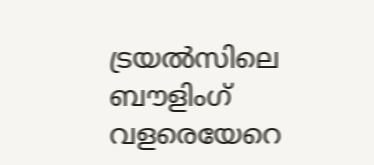ട്രയല്‍സിലെ ബൗളിംഗ് വളരെയേറെ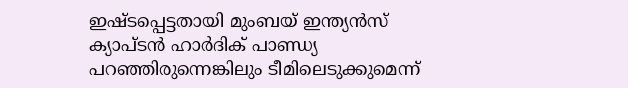ഇഷ്ടപ്പെട്ടതായി മുംബയ് ഇന്ത്യൻസ് ക്യാപ്ടൻ ഹാർദിക് പാണ്ഡ്യ പറഞ്ഞിരുന്നെങ്കിലും ടീമിലെടുക്കുമെന്ന്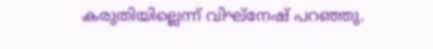കരുതിയില്ലെന്ന് വിഘ്‌നേഷ് പറഞ്ഞു.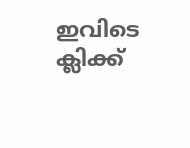ഇവിടെ ക്ലിക്ക്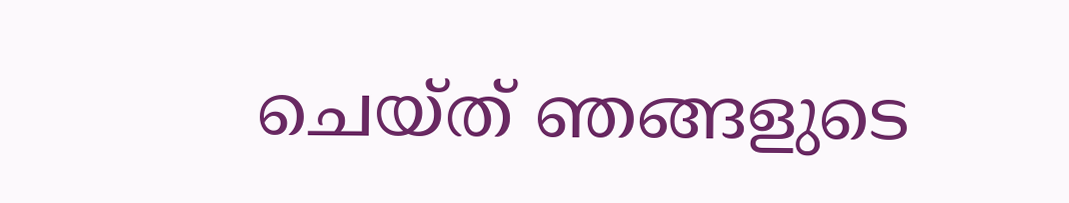ചെയ്ത് ഞങ്ങളുടെ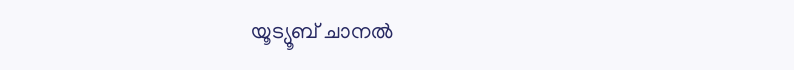യൂട്യൂബ് ചാനൽ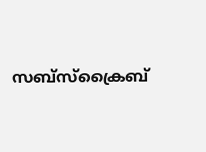സബ്സ്ക്രൈബ്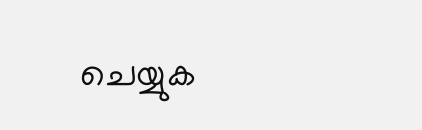ചെയ്യുക